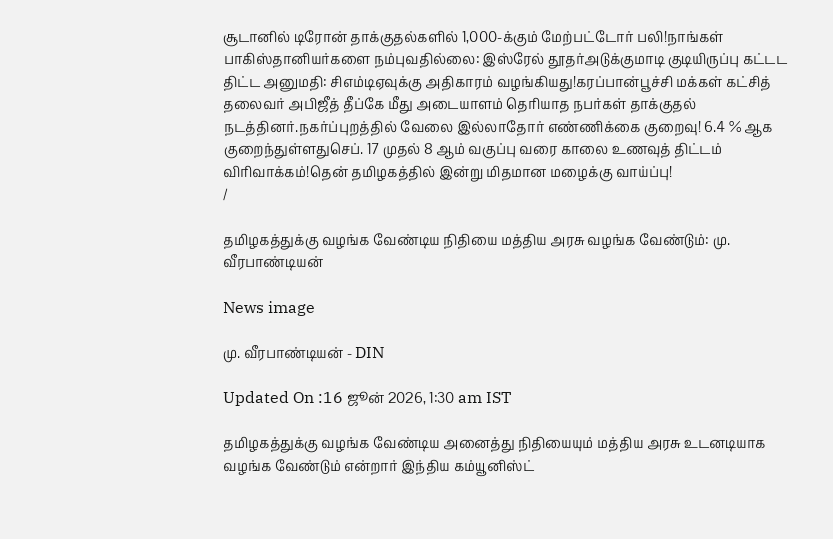சூடானில் டிரோன் தாக்குதல்களில் 1,000-க்கும் மேற்பட்டோர் பலி!நாங்கள் பாகிஸ்தானியர்களை நம்புவதில்லை: இஸ்ரேல் தூதர்அடுக்குமாடி குடியிருப்பு கட்டட திட்ட அனுமதி: சிஎம்டிஏவுக்கு அதிகாரம் வழங்கியது!கரப்பான்பூச்சி மக்கள் கட்சித் தலைவர் அபிஜீத் தீப்கே மீது அடையாளம் தெரியாத நபர்கள் தாக்குதல் நடத்தினர்.நகர்ப்புறத்தில் வேலை இல்லாதோர் எண்ணிக்கை குறைவு! 6.4 % ஆக குறைந்துள்ளதுசெப். 17 முதல் 8 ஆம் வகுப்பு வரை காலை உணவுத் திட்டம் விரிவாக்கம்!தென் தமிழகத்தில் இன்று மிதமான மழைக்கு வாய்ப்பு!
/

தமிழகத்துக்கு வழங்க வேண்டிய நிதியை மத்திய அரசு வழங்க வேண்டும்: மு. வீரபாண்டியன்

News image

மு. வீரபாண்டியன் - DIN

Updated On :16 ஜூன் 2026, 1:30 am IST

தமிழகத்துக்கு வழங்க வேண்டிய அனைத்து நிதியையும் மத்திய அரசு உடனடியாக வழங்க வேண்டும் என்றார் இந்திய கம்யூனிஸ்ட்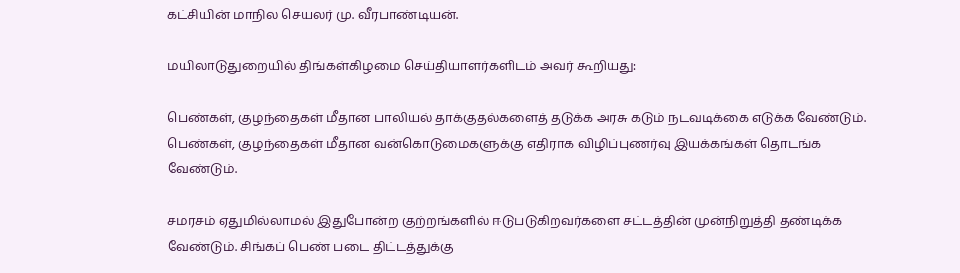கட்சியின் மாநில செயலர் மு. வீரபாண்டியன்.

மயிலாடுதுறையில் திங்கள்கிழமை செய்தியாளர்களிடம் அவர் கூறியது:

பெண்கள், குழந்தைகள் மீதான பாலியல் தாக்குதல்களைத் தடுக்க அரசு கடும் நடவடிக்கை எடுக்க வேண்டும். பெண்கள், குழந்தைகள் மீதான வன்கொடுமைகளுக்கு எதிராக விழிப்புணர்வு இயக்கங்கள் தொடங்க வேண்டும்.

சமரசம் ஏதுமில்லாமல் இதுபோன்ற குற்றங்களில் ஈடுபடுகிறவர்களை சட்டத்தின் முன்நிறுத்தி தண்டிக்க வேண்டும். சிங்கப் பெண் படை திட்டத்துக்கு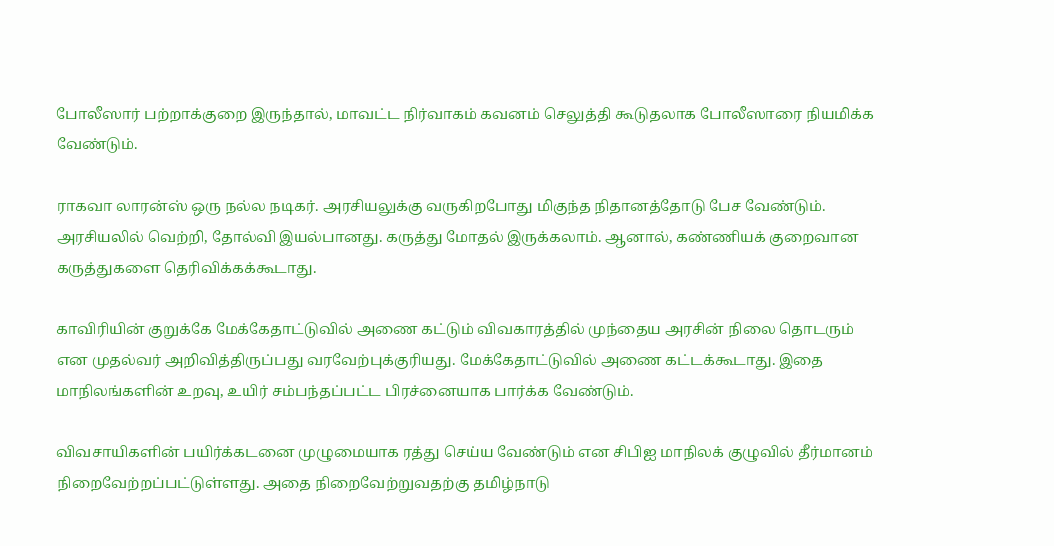போலீஸார் பற்றாக்குறை இருந்தால், மாவட்ட நிர்வாகம் கவனம் செலுத்தி கூடுதலாக போலீஸாரை நியமிக்க வேண்டும்.

ராகவா லாரன்ஸ் ஒரு நல்ல நடிகர். அரசியலுக்கு வருகிறபோது மிகுந்த நிதானத்தோடு பேச வேண்டும். அரசியலில் வெற்றி, தோல்வி இயல்பானது. கருத்து மோதல் இருக்கலாம். ஆனால், கண்ணியக் குறைவான கருத்துகளை தெரிவிக்கக்கூடாது.

காவிரியின் குறுக்கே மேக்கேதாட்டுவில் அணை கட்டும் விவகாரத்தில் முந்தைய அரசின் நிலை தொடரும் என முதல்வர் அறிவித்திருப்பது வரவேற்புக்குரியது. மேக்கேதாட்டுவில் அணை கட்டக்கூடாது. இதை மாநிலங்களின் உறவு, உயிர் சம்பந்தப்பட்ட பிரச்னையாக பார்க்க வேண்டும்.

விவசாயிகளின் பயிர்க்கடனை முழுமையாக ரத்து செய்ய வேண்டும் என சிபிஐ மாநிலக் குழுவில் தீர்மானம் நிறைவேற்றப்பட்டுள்ளது. அதை நிறைவேற்றுவதற்கு தமிழ்நாடு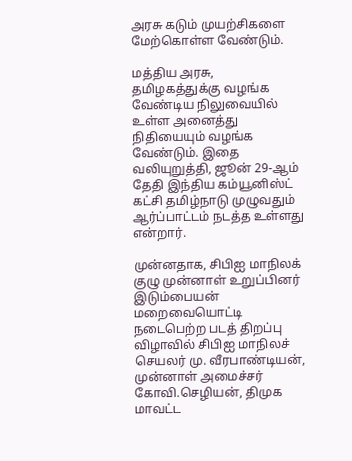அரசு கடும் முயற்சிகளை மேற்கொள்ள வேண்டும்.

மத்திய அரசு, தமிழகத்துக்கு வழங்க வேண்டிய நிலுவையில் உள்ள அனைத்து நிதியையும் வழங்க வேண்டும். இதை வலியுறுத்தி, ஜூன் 29-ஆம் தேதி இந்திய கம்யூனிஸ்ட் கட்சி தமிழ்நாடு முழுவதும் ஆர்ப்பாட்டம் நடத்த உள்ளது என்றார்.

முன்னதாக, சிபிஐ மாநிலக் குழு முன்னாள் உறுப்பினர் இடும்பையன் மறைவையொட்டி நடைபெற்ற படத் திறப்பு விழாவில் சிபிஐ மாநிலச் செயலர் மு. வீரபாண்டியன், முன்னாள் அமைச்சர் கோவி.செழியன், திமுக மாவட்ட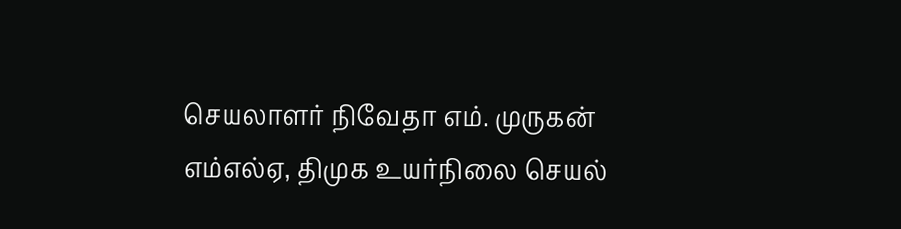செயலாளர் நிவேதா எம். முருகன் எம்எல்ஏ, திமுக உயர்நிலை செயல்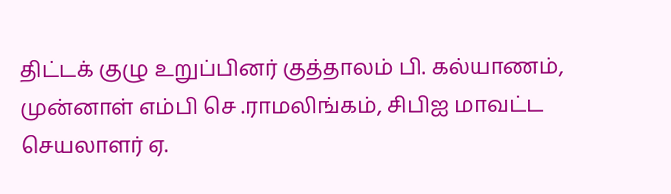திட்டக் குழு உறுப்பினர் குத்தாலம் பி. கல்யாணம், முன்னாள் எம்பி செ .ராமலிங்கம், சிபிஐ மாவட்ட செயலாளர் ஏ.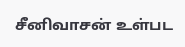சீனிவாசன் உள்பட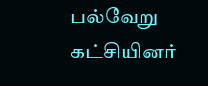பல்வேறு கட்சியினர்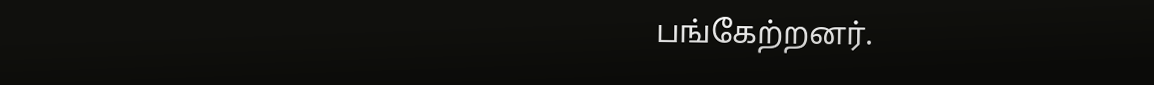பங்கேற்றனர்.